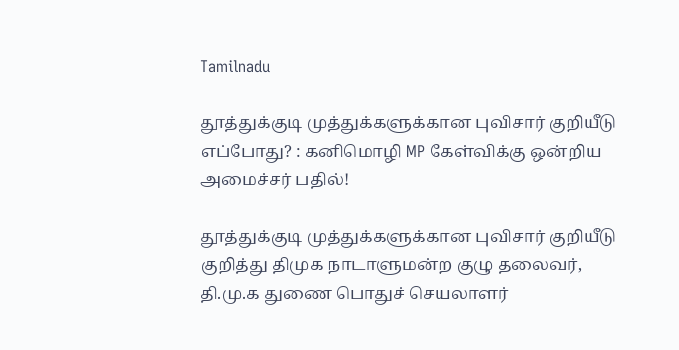Tamilnadu

தூத்துக்குடி முத்துக்களுக்கான புவிசார் குறியீடு எப்போது? : கனிமொழி MP கேள்விக்கு ஒன்றிய அமைச்சர் பதில்!

தூத்துக்குடி முத்துக்களுக்கான புவிசார் குறியீடு குறித்து திமுக நாடாளுமன்ற குழு தலைவர், தி.மு.க துணை பொதுச் செயலாளர்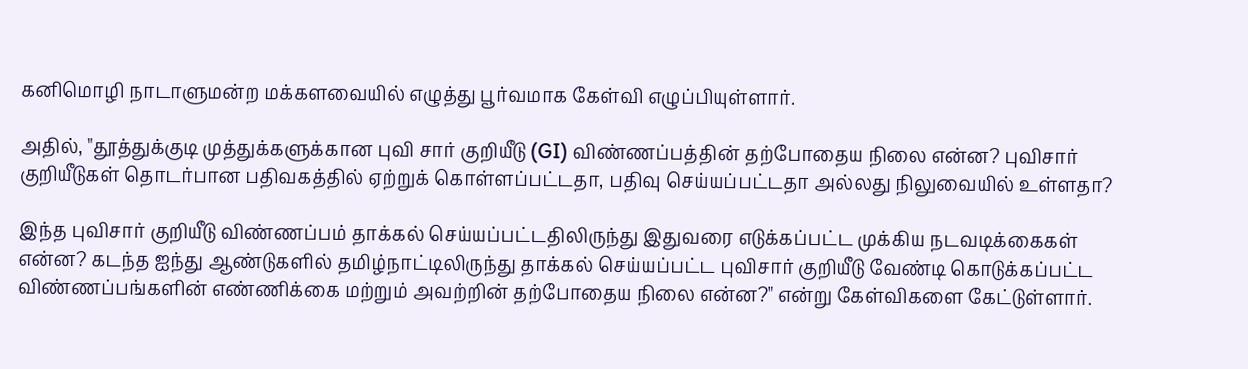கனிமொழி நாடாளுமன்ற மக்களவையில் எழுத்து பூர்வமாக கேள்வி எழுப்பியுள்ளார்.

அதில், "தூத்துக்குடி முத்துக்களுக்கான புவி சார் குறியீடு (GI) விண்ணப்பத்தின் தற்போதைய நிலை என்ன? புவிசார் குறியீடுகள் தொடர்பான பதிவகத்தில் ஏற்றுக் கொள்ளப்பட்டதா, பதிவு செய்யப்பட்டதா அல்லது நிலுவையில் உள்ளதா?

இந்த புவிசார் குறியீடு விண்ணப்பம் தாக்கல் செய்யப்பட்டதிலிருந்து இதுவரை எடுக்கப்பட்ட முக்கிய நடவடிக்கைகள் என்ன? கடந்த ஐந்து ஆண்டுகளில் தமிழ்நாட்டிலிருந்து தாக்கல் செய்யப்பட்ட புவிசார் குறியீடு வேண்டி கொடுக்கப்பட்ட விண்ணப்பங்களின் எண்ணிக்கை மற்றும் அவற்றின் தற்போதைய நிலை என்ன?" என்று கேள்விகளை கேட்டுள்ளார்.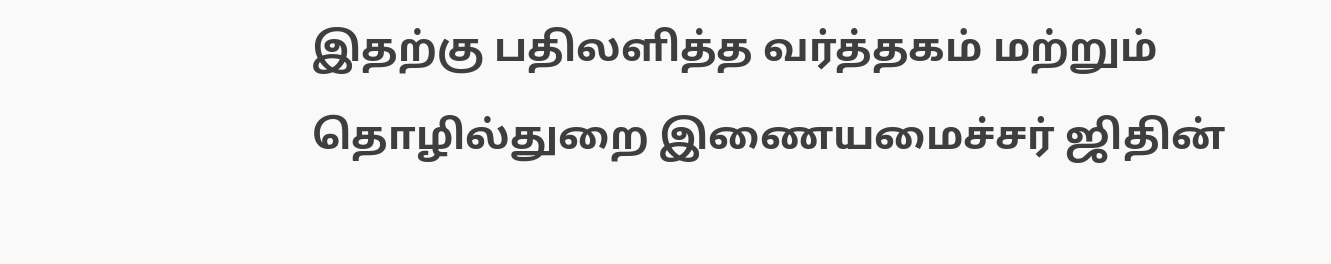இதற்கு பதிலளித்த வர்த்தகம் மற்றும் தொழில்துறை இணையமைச்சர் ஜிதின்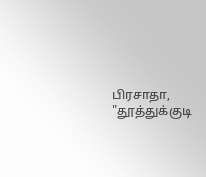பிரசாதா, "தூத்துக்குடி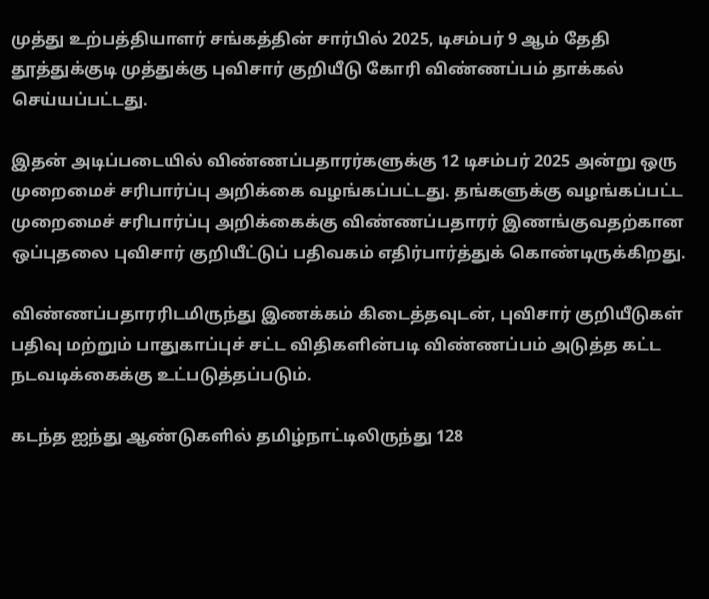முத்து உற்பத்தியாளர் சங்கத்தின் சார்பில் 2025, டிசம்பர் 9 ஆம் தேதி தூத்துக்குடி முத்துக்கு புவிசார் குறியீடு கோரி விண்ணப்பம் தாக்கல் செய்யப்பட்டது.

இதன் அடிப்படையில் விண்ணப்பதாரர்களுக்கு 12 டிசம்பர் 2025 அன்று ஒரு முறைமைச் சரிபார்ப்பு அறிக்கை வழங்கப்பட்டது. தங்களுக்கு வழங்கப்பட்ட முறைமைச் சரிபார்ப்பு அறிக்கைக்கு விண்ணப்பதாரர் இணங்குவதற்கான ஒப்புதலை புவிசார் குறியீட்டுப் பதிவகம் எதிர்பார்த்துக் கொண்டிருக்கிறது.

விண்ணப்பதாரரிடமிருந்து இணக்கம் கிடைத்தவுடன், புவிசார் குறியீடுகள் பதிவு மற்றும் பாதுகாப்புச் சட்ட விதிகளின்படி விண்ணப்பம் அடுத்த கட்ட நடவடிக்கைக்கு உட்படுத்தப்படும்.

கடந்த ஐந்து ஆண்டுகளில் தமிழ்நாட்டிலிருந்து 128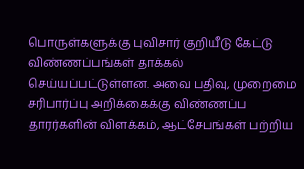பொருள்களுக்கு புவிசார் குறியீடு கேட்டு விண்ணப்பங்கள் தாக்கல் செய்யப்பட்டுள்ளன. அவை பதிவு, முறைமை சரிபார்ப்பு அறிக்கைக்கு விண்ணப்ப தாரர்களின் விளக்கம், ஆட்சேபங்கள் பற்றிய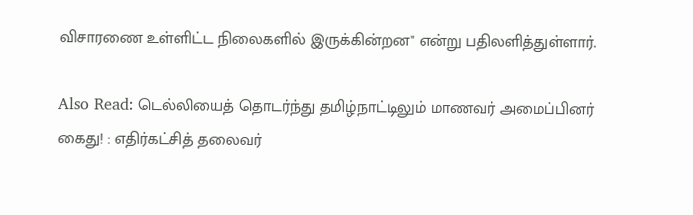விசாரணை உள்ளிட்ட நிலைகளில் இருக்கின்றன" என்று பதிலளித்துள்ளார்.

Also Read: டெல்லியைத் தொடர்ந்து தமிழ்நாட்டிலும் மாணவர் அமைப்பினர் கைது! : எதிர்கட்சித் தலைவர்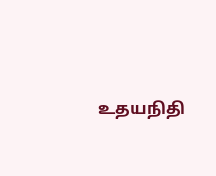உதயநிதி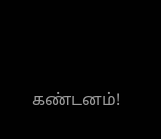கண்டனம்!